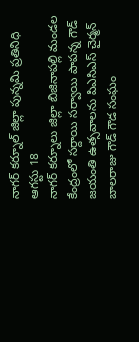నాగర్ కర్నూల్ జిల్లా పున్నమి ప్రతినిధి ఆగస్టు 18
నాగర్ కర్నూలు జిల్లా బిజినాపల్లి మండల కేంద్రంలో సర్దాయి సర్వాయి పాపన్న గౌడ్ జయంతి ఉత్సవాలను పిఎసిఎస్ చైర్మన్ బాలరాజు గౌడ్ గౌడ సంఘం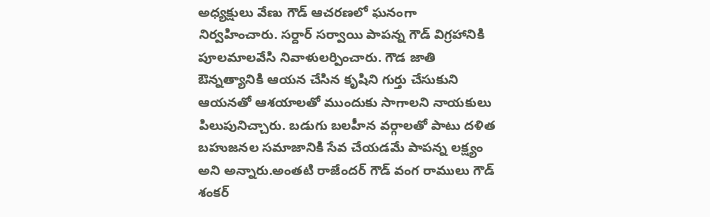అధ్యక్షులు వేణు గౌడ్ ఆచరణలో ఘనంగా నిర్వహించారు. సర్దార్ సర్వాయి పాపన్న గౌడ్ విగ్రహానికి పూలమాలవేసి నివాళులర్పించారు. గౌడ జాతి ఔన్నత్యానికి ఆయన చేసిన కృషిని గుర్తు చేసుకుని ఆయనతో ఆశయాలతో ముందుకు సాగాలని నాయకులు పిలుపునిచ్చారు. బడుగు బలహీన వర్గాలతో పాటు దళిత బహుజనల సమాజానికి సేవ చేయడమే పాపన్న లక్ష్యం అని అన్నారు.అంతటి రాజేందర్ గౌడ్ వంగ రాములు గౌడ్ శంకర్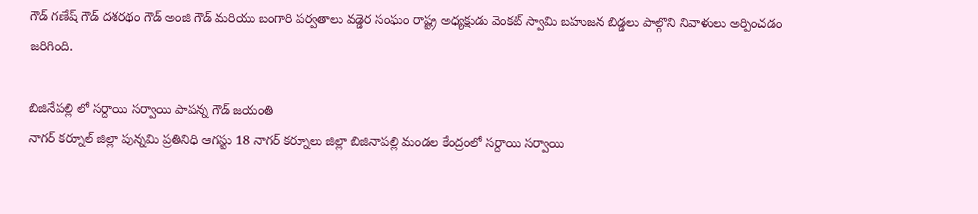గౌడ్ గణేష్ గౌడ్ దశరథం గౌడ్ అంజి గౌడ్ మరియు బంగారి పర్వతాలు వడ్డెర సంఘం రాష్ట్ర అధ్యక్షుడు వెంకట్ స్వామి బహుజన బిడ్డలు పాల్గొని నివాళులు అర్పించడం జరిగింది.

బిజినేపల్లి లో సర్దాయి సర్వాయి పాపన్న గౌడ్ జయంతి
నాగర్ కర్నూల్ జిల్లా పున్నమి ప్రతినిధి ఆగస్టు 18 నాగర్ కర్నూలు జిల్లా బిజినాపల్లి మండల కేంద్రంలో సర్దాయి సర్వాయి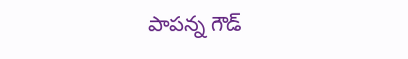పాపన్న గౌడ్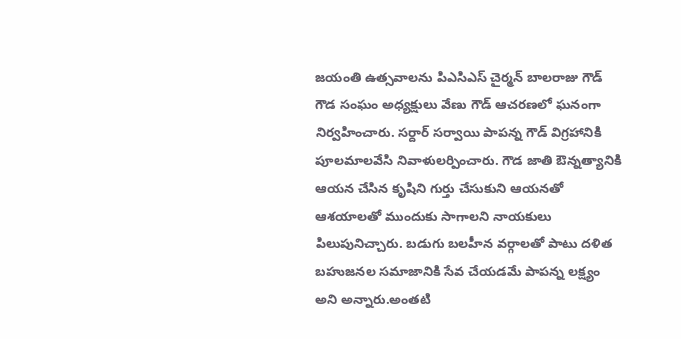జయంతి ఉత్సవాలను పిఎసిఎస్ చైర్మన్ బాలరాజు గౌడ్ గౌడ సంఘం అధ్యక్షులు వేణు గౌడ్ ఆచరణలో ఘనంగా నిర్వహించారు. సర్దార్ సర్వాయి పాపన్న గౌడ్ విగ్రహానికి పూలమాలవేసి నివాళులర్పించారు. గౌడ జాతి ఔన్నత్యానికి ఆయన చేసిన కృషిని గుర్తు చేసుకుని ఆయనతో ఆశయాలతో ముందుకు సాగాలని నాయకులు పిలుపునిచ్చారు. బడుగు బలహీన వర్గాలతో పాటు దళిత బహుజనల సమాజానికి సేవ చేయడమే పాపన్న లక్ష్యం అని అన్నారు.అంతటి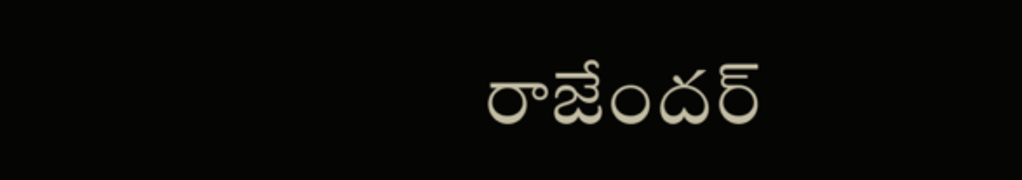రాజేందర్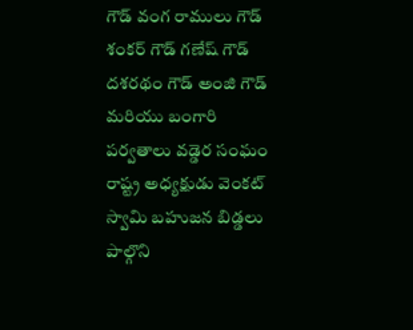గౌడ్ వంగ రాములు గౌడ్ శంకర్ గౌడ్ గణేష్ గౌడ్ దశరథం గౌడ్ అంజి గౌడ్ మరియు బంగారి పర్వతాలు వడ్డెర సంఘం రాష్ట్ర అధ్యక్షుడు వెంకట్ స్వామి బహుజన బిడ్డలు పాల్గొని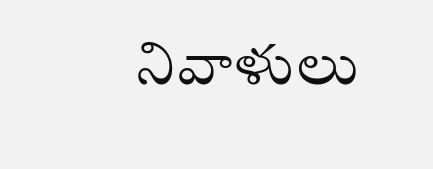నివాళులు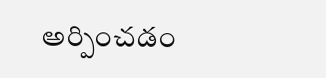అర్పించడం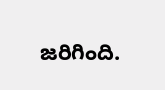జరిగింది.